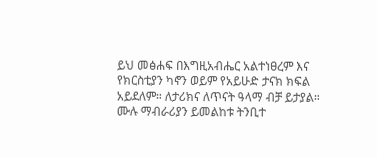ይህ መፅሐፍ በእግዚአብሔር አልተነፀረም እና የክርስቲያን ካኖን ወይም የአይሁድ ታናክ ክፍል አይደለም። ለታሪክና ለጥናት ዓላማ ብቻ ይታያል። ሙሉ ማብራሪያን ይመልከቱ ትንቢተ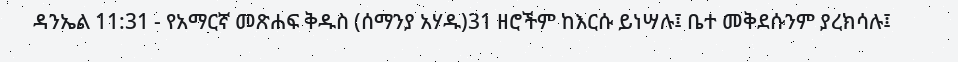ዳንኤል 11:31 - የአማርኛ መጽሐፍ ቅዱስ (ሰማንያ አሃዱ)31 ዘሮችም ከእርሱ ይነሣሉ፤ ቤተ መቅደሱንም ያረክሳሉ፤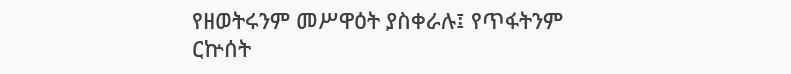የዘወትሩንም መሥዋዕት ያስቀራሉ፤ የጥፋትንም ርኵሰት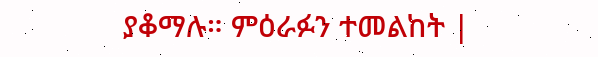ያቆማሉ። ምዕራፉን ተመልከት |